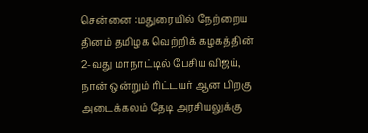சென்னை :மதுரையில் நேற்றைய தினம் தமிழக வெற்றிக் கழகத்தின் 2-வது மாநாட்டில் பேசிய விஜய், நான் ஒன்றும் ரிட்டயர் ஆன பிறகு அடைக்கலம் தேடி அரசியலுக்கு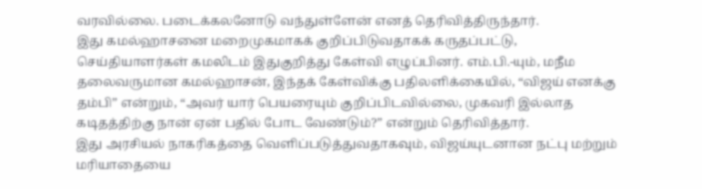வரவில்லை. படைக்கலனோடு வந்துள்ளேன் எனத் தெரிவித்திருந்தார்.
இது கமல்ஹாசனை மறைமுகமாகக் குறிப்பிடுவதாகக் கருதப்பட்டு, செய்தியாளர்கள் கமலிடம் இதுகுறித்து கேள்வி எழுப்பினர். எம்.பி.-யும், மநீம தலைவருமான கமல்ஹாசன், இந்தக் கேள்விக்கு பதிலளிக்கையில், “விஜய் எனக்கு தம்பி” என்றும், “அவர் யார் பெயரையும் குறிப்பிடவில்லை, முகவரி இல்லாத கடிதத்திற்கு நான் ஏன் பதில் போட வேண்டும்?” என்றும் தெரிவித்தார்.
இது அரசியல் நாகரிகத்தை வெளிப்படுத்துவதாகவும், விஜய்யுடனான நட்பு மற்றும் மரியாதையை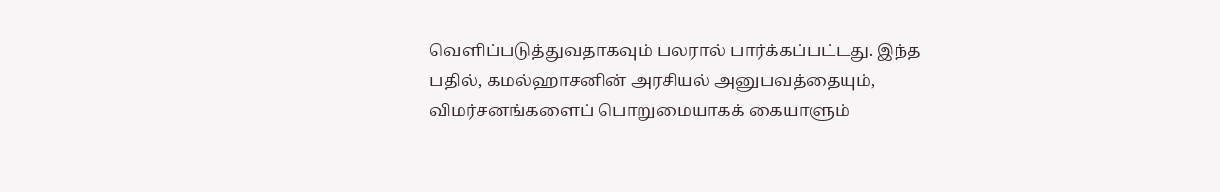வெளிப்படுத்துவதாகவும் பலரால் பார்க்கப்பட்டது. இந்த பதில், கமல்ஹாசனின் அரசியல் அனுபவத்தையும், விமர்சனங்களைப் பொறுமையாகக் கையாளும்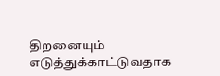திறனையும் எடுத்துக்காட்டுவதாக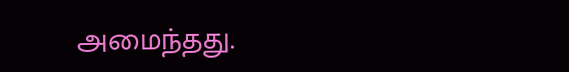அமைந்தது.